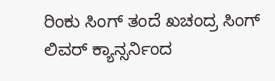ರಿಂಕು ಸಿಂಗ್ ತಂದೆ ಖಚಂದ್ರ ಸಿಂಗ್ ಲಿವರ್ ಕ್ಯಾನ್ಸರ್ನಿಂದ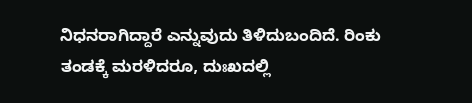ನಿಧನರಾಗಿದ್ದಾರೆ ಎನ್ನುವುದು ತಿಳಿದುಬಂದಿದೆ. ರಿಂಕು ತಂಡಕ್ಕೆ ಮರಳಿದರೂ, ದುಃಖದಲ್ಲಿ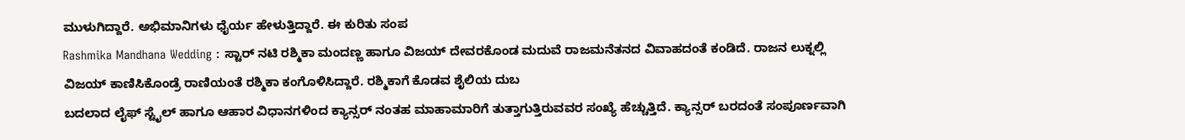ಮುಳುಗಿದ್ದಾರೆ. ಅಭಿಮಾನಿಗಳು ಧೈರ್ಯ ಹೇಳುತ್ತಿದ್ದಾರೆ. ಈ ಕುರಿತು ಸಂಪ
Rashmika Mandhana Wedding : ಸ್ಟಾರ್ ನಟಿ ರಶ್ಮಿಕಾ ಮಂದಣ್ಣ ಹಾಗೂ ವಿಜಯ್ ದೇವರಕೊಂಡ ಮದುವೆ ರಾಜಮನೆತನದ ವಿವಾಹದಂತೆ ಕಂಡಿದೆ. ರಾಜನ ಲುಕ್ನಲ್ಲಿ ವಿಜಯ್ ಕಾಣಿಸಿಕೊಂಡ್ರೆ ರಾಣಿಯಂತೆ ರಶ್ಮಿಕಾ ಕಂಗೊಳಿಸಿದ್ದಾರೆ. ರಶ್ಮಿಕಾಗೆ ಕೊಡವ ಶೈಲಿಯ ದುಬ
ಬದಲಾದ ಲೈಫ್ ಸ್ಟೈಲ್ ಹಾಗೂ ಆಹಾರ ವಿಧಾನಗಳಿಂದ ಕ್ಯಾನ್ಸರ್ ನಂತಹ ಮಾಹಾಮಾರಿಗೆ ತುತ್ತಾಗುತ್ತಿರುವವರ ಸಂಖ್ಯೆ ಹೆಚ್ಚುತ್ತಿದೆ. ಕ್ಯಾನ್ಸರ್ ಬರದಂತೆ ಸಂಪೂರ್ಣವಾಗಿ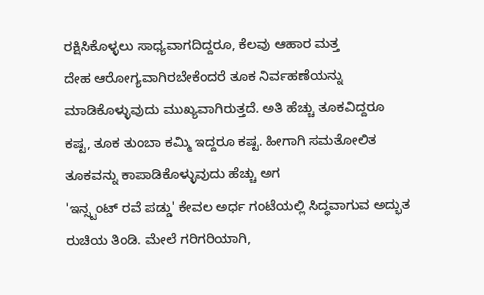ರಕ್ಷಿಸಿಕೊಳ್ಳಲು ಸಾಧ್ಯವಾಗದಿದ್ದರೂ, ಕೆಲವು ಆಹಾರ ಮತ್ತ
ದೇಹ ಆರೋಗ್ಯವಾಗಿರಬೇಕೆಂದರೆ ತೂಕ ನಿರ್ವಹಣೆಯನ್ನು ಮಾಡಿಕೊಳ್ಳುವುದು ಮುಖ್ಯವಾಗಿರುತ್ತದೆ. ಅತಿ ಹೆಚ್ಚು ತೂಕವಿದ್ದರೂ ಕಷ್ಟ, ತೂಕ ತುಂಬಾ ಕಮ್ಮಿ ಇದ್ದರೂ ಕಷ್ಟ. ಹೀಗಾಗಿ ಸಮತೋಲಿತ ತೂಕವನ್ನು ಕಾಪಾಡಿಕೊಳ್ಳುವುದು ಹೆಚ್ಚು ಅಗ
'ಇನ್ಸ್ಟಂಟ್ ರವೆ ಪಡ್ಡು' ಕೇವಲ ಅರ್ಧ ಗಂಟೆಯಲ್ಲಿ ಸಿದ್ಧವಾಗುವ ಅದ್ಭುತ ರುಚಿಯ ತಿಂಡಿ. ಮೇಲೆ ಗರಿಗರಿಯಾಗಿ,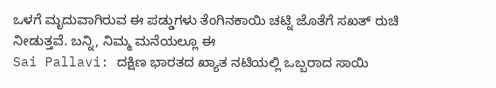ಒಳಗೆ ಮೃದುವಾಗಿರುವ ಈ ಪಡ್ಡುಗಳು ತೆಂಗಿನಕಾಯಿ ಚಟ್ನಿ ಜೊತೆಗೆ ಸಖತ್ ರುಚಿ ನೀಡುತ್ತವೆ. ಬನ್ನಿ, ನಿಮ್ಮ ಮನೆಯಲ್ಲೂ ಈ
Sai Pallavi: ದಕ್ಷಿಣ ಭಾರತದ ಖ್ಯಾತ ನಟಿಯಲ್ಲಿ ಒಬ್ಬರಾದ ಸಾಯಿ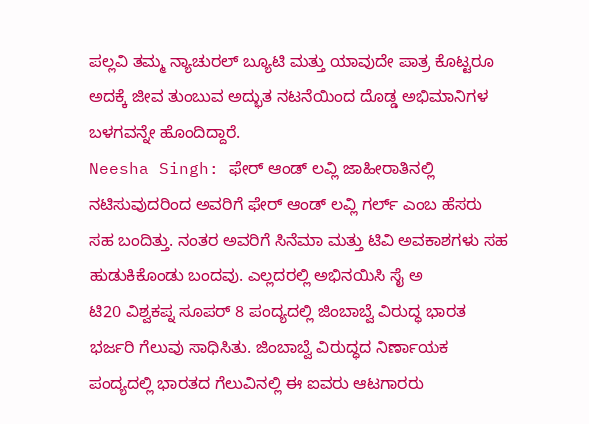ಪಲ್ಲವಿ ತಮ್ಮ ನ್ಯಾಚುರಲ್ ಬ್ಯೂಟಿ ಮತ್ತು ಯಾವುದೇ ಪಾತ್ರ ಕೊಟ್ಟರೂ ಅದಕ್ಕೆ ಜೀವ ತುಂಬುವ ಅದ್ಭುತ ನಟನೆಯಿಂದ ದೊಡ್ಡ ಅಭಿಮಾನಿಗಳ ಬಳಗವನ್ನೇ ಹೊಂದಿದ್ದಾರೆ.
Neesha Singh: ಫೇರ್ ಆಂಡ್ ಲವ್ಲಿ ಜಾಹೀರಾತಿನಲ್ಲಿ ನಟಿಸುವುದರಿಂದ ಅವರಿಗೆ ಫೇರ್ ಆಂಡ್ ಲವ್ಲಿ ಗರ್ಲ್ ಎಂಬ ಹೆಸರು ಸಹ ಬಂದಿತ್ತು. ನಂತರ ಅವರಿಗೆ ಸಿನೆಮಾ ಮತ್ತು ಟಿವಿ ಅವಕಾಶಗಳು ಸಹ ಹುಡುಕಿಕೊಂಡು ಬಂದವು. ಎಲ್ಲದರಲ್ಲಿ ಅಭಿನಯಿಸಿ ಸೈ ಅ
ಟಿ20 ವಿಶ್ವಕಪ್ನ ಸೂಪರ್ 8 ಪಂದ್ಯದಲ್ಲಿ ಜಿಂಬಾಬ್ವೆ ವಿರುದ್ಧ ಭಾರತ ಭರ್ಜರಿ ಗೆಲುವು ಸಾಧಿಸಿತು. ಜಿಂಬಾಬ್ವೆ ವಿರುದ್ಧದ ನಿರ್ಣಾಯಕ ಪಂದ್ಯದಲ್ಲಿ ಭಾರತದ ಗೆಲುವಿನಲ್ಲಿ ಈ ಐವರು ಆಟಗಾರರು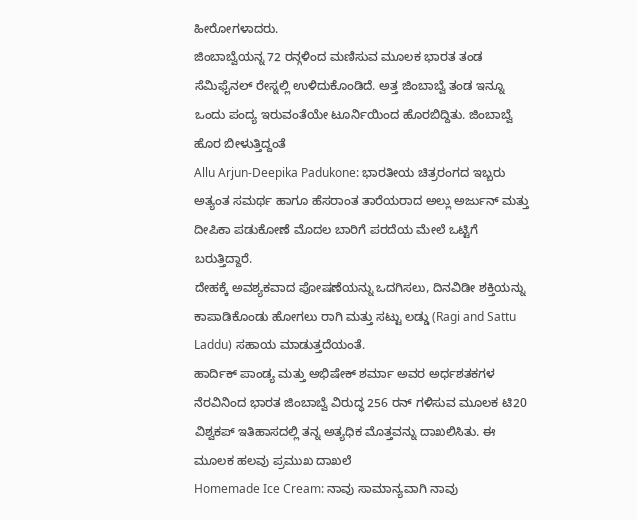ಹೀರೋಗಳಾದರು.
ಜಿಂಬಾಬ್ವೆಯನ್ನ 72 ರನ್ಗಳಿಂದ ಮಣಿಸುವ ಮೂಲಕ ಭಾರತ ತಂಡ ಸೆಮಿಫೈನಲ್ ರೇಸ್ನಲ್ಲಿ ಉಳಿದುಕೊಂಡಿದೆ. ಅತ್ತ ಜಿಂಬಾಬ್ವೆ ತಂಡ ಇನ್ನೂ ಒಂದು ಪಂದ್ಯ ಇರುವಂತೆಯೇ ಟೂರ್ನಿಯಿಂದ ಹೊರಬಿದ್ದಿತು. ಜಿಂಬಾಬ್ವೆ ಹೊರ ಬೀಳುತ್ತಿದ್ದಂತೆ
Allu Arjun-Deepika Padukone: ಭಾರತೀಯ ಚಿತ್ರರಂಗದ ಇಬ್ಬರು ಅತ್ಯಂತ ಸಮರ್ಥ ಹಾಗೂ ಹೆಸರಾಂತ ತಾರೆಯರಾದ ಅಲ್ಲು ಅರ್ಜುನ್ ಮತ್ತು ದೀಪಿಕಾ ಪಡುಕೋಣೆ ಮೊದಲ ಬಾರಿಗೆ ಪರದೆಯ ಮೇಲೆ ಒಟ್ಟಿಗೆ ಬರುತ್ತಿದ್ದಾರೆ.
ದೇಹಕ್ಕೆ ಅವಶ್ಯಕವಾದ ಪೋಷಣೆಯನ್ನು ಒದಗಿಸಲು, ದಿನವಿಡೀ ಶಕ್ತಿಯನ್ನು ಕಾಪಾಡಿಕೊಂಡು ಹೋಗಲು ರಾಗಿ ಮತ್ತು ಸಟ್ಟು ಲಡ್ಡು (Ragi and Sattu Laddu) ಸಹಾಯ ಮಾಡುತ್ತದೆಯಂತೆ.
ಹಾರ್ದಿಕ್ ಪಾಂಡ್ಯ ಮತ್ತು ಅಭಿಷೇಕ್ ಶರ್ಮಾ ಅವರ ಅರ್ಧಶತಕಗಳ ನೆರವಿನಿಂದ ಭಾರತ ಜಿಂಬಾಬ್ವೆ ವಿರುದ್ಧ 256 ರನ್ ಗಳಿಸುವ ಮೂಲಕ ಟಿ20 ವಿಶ್ವಕಪ್ ಇತಿಹಾಸದಲ್ಲಿ ತನ್ನ ಅತ್ಯಧಿಕ ಮೊತ್ತವನ್ನು ದಾಖಲಿಸಿತು. ಈ ಮೂಲಕ ಹಲವು ಪ್ರಮುಖ ದಾಖಲೆ
Homemade Ice Cream: ನಾವು ಸಾಮಾನ್ಯವಾಗಿ ನಾವು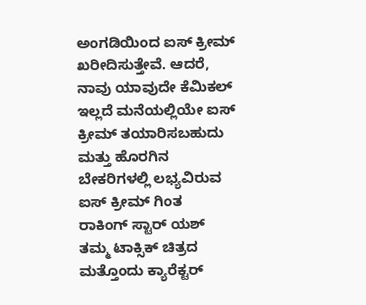ಅಂಗಡಿಯಿಂದ ಐಸ್ ಕ್ರೀಮ್ ಖರೀದಿಸುತ್ತೇವೆ. ಆದರೆ, ನಾವು ಯಾವುದೇ ಕೆಮಿಕಲ್ ಇಲ್ಲದೆ ಮನೆಯಲ್ಲಿಯೇ ಐಸ್ ಕ್ರೀಮ್ ತಯಾರಿಸಬಹುದು ಮತ್ತು ಹೊರಗಿನ ಬೇಕರಿಗಳಲ್ಲಿ ಲಭ್ಯವಿರುವ ಐಸ್ ಕ್ರೀಮ್ ಗಿಂತ
ರಾಕಿಂಗ್ ಸ್ಟಾರ್ ಯಶ್ ತಮ್ಮ ಟಾಕ್ಸಿಕ್ ಚಿತ್ರದ ಮತ್ತೊಂದು ಕ್ಯಾರೆಕ್ಟರ್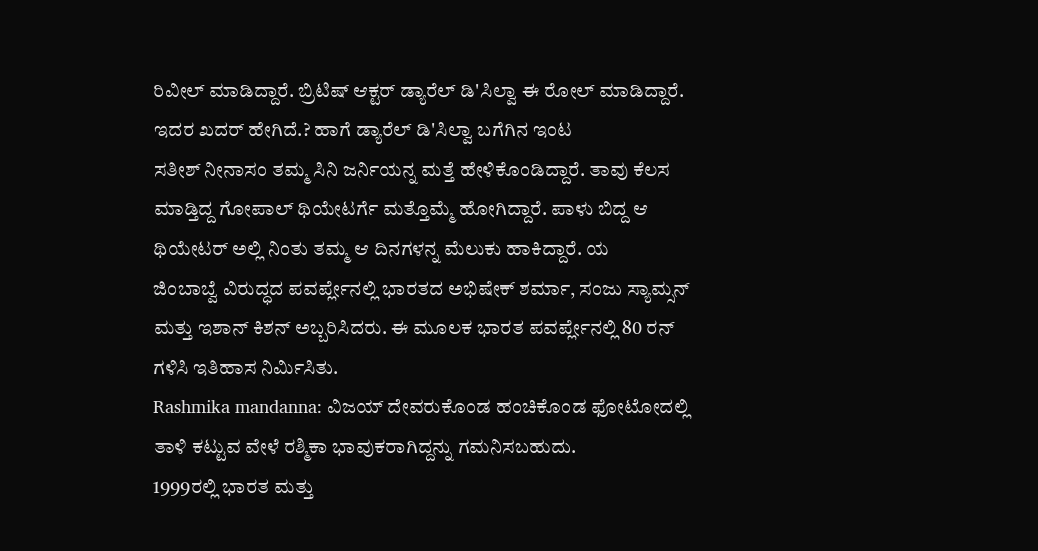ರಿವೀಲ್ ಮಾಡಿದ್ದಾರೆ. ಬ್ರಿಟಿಷ್ ಆಕ್ಟರ್ ಡ್ಯಾರೆಲ್ ಡಿ'ಸಿಲ್ವಾ ಈ ರೋಲ್ ಮಾಡಿದ್ದಾರೆ. ಇದರ ಖದರ್ ಹೇಗಿದೆ.? ಹಾಗೆ ಡ್ಯಾರೆಲ್ ಡಿ'ಸಿಲ್ವಾ ಬಗೆಗಿನ ಇಂಟ
ಸತೀಶ್ ನೀನಾಸಂ ತಮ್ಮ ಸಿನಿ ಜರ್ನಿಯನ್ನ ಮತ್ತೆ ಹೇಳಿಕೊಂಡಿದ್ದಾರೆ. ತಾವು ಕೆಲಸ ಮಾಡ್ತಿದ್ದ ಗೋಪಾಲ್ ಥಿಯೇಟರ್ಗೆ ಮತ್ತೊಮ್ಮೆ ಹೋಗಿದ್ದಾರೆ. ಪಾಳು ಬಿದ್ದ ಆ ಥಿಯೇಟರ್ ಅಲ್ಲಿ ನಿಂತು ತಮ್ಮ ಆ ದಿನಗಳನ್ನ ಮೆಲುಕು ಹಾಕಿದ್ದಾರೆ. ಯ
ಜಿಂಬಾಬ್ವೆ ವಿರುದ್ಧದ ಪವರ್ಪ್ಲೇನಲ್ಲಿ ಭಾರತದ ಅಭಿಷೇಕ್ ಶರ್ಮಾ, ಸಂಜು ಸ್ಯಾಮ್ಸನ್ ಮತ್ತು ಇಶಾನ್ ಕಿಶನ್ ಅಬ್ಬರಿಸಿದರು. ಈ ಮೂಲಕ ಭಾರತ ಪವರ್ಪ್ಲೇನಲ್ಲಿ 80 ರನ್ ಗಳಿಸಿ ಇತಿಹಾಸ ನಿರ್ಮಿಸಿತು.
Rashmika mandanna: ವಿಜಯ್ ದೇವರುಕೊಂಡ ಹಂಚಿಕೊಂಡ ಫೋಟೋದಲ್ಲಿ ತಾಳಿ ಕಟ್ಟುವ ವೇಳೆ ರಶ್ಮಿಕಾ ಭಾವುಕರಾಗಿದ್ದನ್ನು ಗಮನಿಸಬಹುದು.
1999ರಲ್ಲಿ ಭಾರತ ಮತ್ತು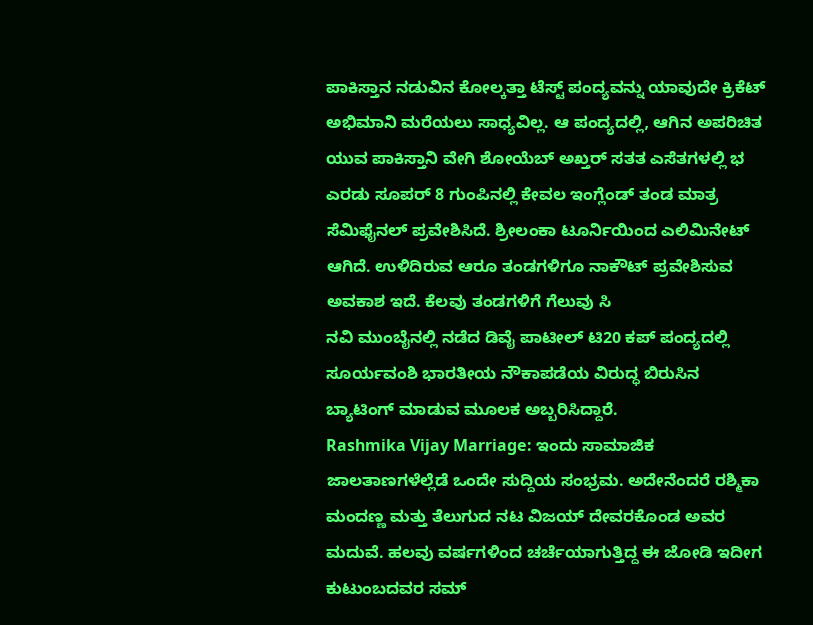ಪಾಕಿಸ್ತಾನ ನಡುವಿನ ಕೋಲ್ಕತ್ತಾ ಟೆಸ್ಟ್ ಪಂದ್ಯವನ್ನು ಯಾವುದೇ ಕ್ರಿಕೆಟ್ ಅಭಿಮಾನಿ ಮರೆಯಲು ಸಾಧ್ಯವಿಲ್ಲ. ಆ ಪಂದ್ಯದಲ್ಲಿ, ಆಗಿನ ಅಪರಿಚಿತ ಯುವ ಪಾಕಿಸ್ತಾನಿ ವೇಗಿ ಶೋಯೆಬ್ ಅಖ್ತರ್ ಸತತ ಎಸೆತಗಳಲ್ಲಿ ಭ
ಎರಡು ಸೂಪರ್ 8 ಗುಂಪಿನಲ್ಲಿ ಕೇವಲ ಇಂಗ್ಲೆಂಡ್ ತಂಡ ಮಾತ್ರ ಸೆಮಿಫೈನಲ್ ಪ್ರವೇಶಿಸಿದೆ. ಶ್ರೀಲಂಕಾ ಟೂರ್ನಿಯಿಂದ ಎಲಿಮಿನೇಟ್ ಆಗಿದೆ. ಉಳಿದಿರುವ ಆರೂ ತಂಡಗಳಿಗೂ ನಾಕೌಟ್ ಪ್ರವೇಶಿಸುವ ಅವಕಾಶ ಇದೆ. ಕೆಲವು ತಂಡಗಳಿಗೆ ಗೆಲುವು ಸಿ
ನವಿ ಮುಂಬೈನಲ್ಲಿ ನಡೆದ ಡಿವೈ ಪಾಟೀಲ್ ಟಿ20 ಕಪ್ ಪಂದ್ಯದಲ್ಲಿ ಸೂರ್ಯವಂಶಿ ಭಾರತೀಯ ನೌಕಾಪಡೆಯ ವಿರುದ್ಧ ಬಿರುಸಿನ ಬ್ಯಾಟಿಂಗ್ ಮಾಡುವ ಮೂಲಕ ಅಬ್ಬರಿಸಿದ್ದಾರೆ.
Rashmika Vijay Marriage: ಇಂದು ಸಾಮಾಜಿಕ ಜಾಲತಾಣಗಳೆಲ್ಲೆಡೆ ಒಂದೇ ಸುದ್ದಿಯ ಸಂಭ್ರಮ. ಅದೇನೆಂದರೆ ರಶ್ಮಿಕಾ ಮಂದಣ್ಣ ಮತ್ತು ತೆಲುಗುದ ನಟ ವಿಜಯ್ ದೇವರಕೊಂಡ ಅವರ ಮದುವೆ. ಹಲವು ವರ್ಷಗಳಿಂದ ಚರ್ಚೆಯಾಗುತ್ತಿದ್ದ ಈ ಜೋಡಿ ಇದೀಗ ಕುಟುಂಬದವರ ಸಮ್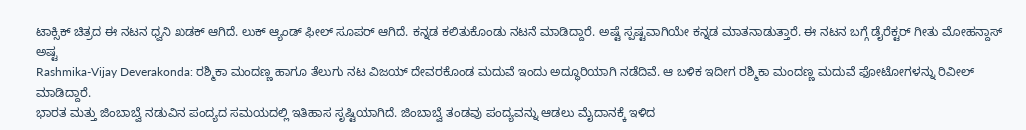ಟಾಕ್ಸಿಕ್ ಚಿತ್ರದ ಈ ನಟನ ಧ್ವನಿ ಖಡಕ್ ಆಗಿದೆ. ಲುಕ್ ಆ್ಯಂಡ್ ಫೀಲ್ ಸೂಪರ್ ಆಗಿದೆ. ಕನ್ನಡ ಕಲಿತುಕೊಂಡು ನಟನೆ ಮಾಡಿದ್ದಾರೆ. ಅಷ್ಟೆ ಸ್ಪಷ್ಟವಾಗಿಯೇ ಕನ್ನಡ ಮಾತನಾಡುತ್ತಾರೆ. ಈ ನಟನ ಬಗ್ಗೆ ಡೈರೆಕ್ಟರ್ ಗೀತು ಮೋಹನ್ದಾಸ್ ಅಷ್ಟ
Rashmika-Vijay Deverakonda: ರಶ್ಮಿಕಾ ಮಂದಣ್ಣ ಹಾಗೂ ತೆಲುಗು ನಟ ವಿಜಯ್ ದೇವರಕೊಂಡ ಮದುವೆ ಇಂದು ಅದ್ಧೂರಿಯಾಗಿ ನಡೆದಿವೆ. ಆ ಬಳಿಕ ಇದೀಗ ರಶ್ಮಿಕಾ ಮಂದಣ್ಣ ಮದುವೆ ಫೋಟೋಗಳನ್ನು ರಿವೀಲ್ ಮಾಡಿದ್ದಾರೆ.
ಭಾರತ ಮತ್ತು ಜಿಂಬಾಬ್ವೆ ನಡುವಿನ ಪಂದ್ಯದ ಸಮಯದಲ್ಲಿ ಇತಿಹಾಸ ಸೃಷ್ಟಿಯಾಗಿದೆ. ಜಿಂಬಾಬ್ವೆ ತಂಡವು ಪಂದ್ಯವನ್ನು ಆಡಲು ಮೈದಾನಕ್ಕೆ ಇಳಿದ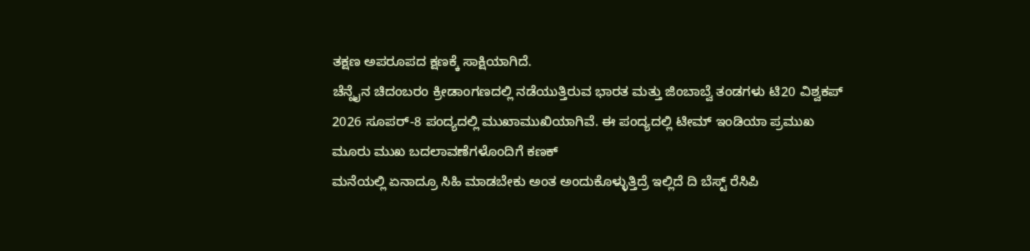ತಕ್ಷಣ ಅಪರೂಪದ ಕ್ಷಣಕ್ಕೆ ಸಾಕ್ಷಿಯಾಗಿದೆ.
ಚೆನ್ನೈನ ಚಿದಂಬರಂ ಕ್ರೀಡಾಂಗಣದಲ್ಲಿ ನಡೆಯುತ್ತಿರುವ ಭಾರತ ಮತ್ತು ಜಿಂಬಾಬ್ವೆ ತಂಡಗಳು ಟಿ20 ವಿಶ್ವಕಪ್ 2026 ಸೂಪರ್-8 ಪಂದ್ಯದಲ್ಲಿ ಮುಖಾಮುಖಿಯಾಗಿವೆ. ಈ ಪಂದ್ಯದಲ್ಲಿ ಟೀಮ್ ಇಂಡಿಯಾ ಪ್ರಮುಖ ಮೂರು ಮುಖ ಬದಲಾವಣೆಗಳೊಂದಿಗೆ ಕಣಕ್
ಮನೆಯಲ್ಲಿ ಏನಾದ್ರೂ ಸಿಹಿ ಮಾಡಬೇಕು ಅಂತ ಅಂದುಕೊಳ್ಳುತ್ತಿದ್ರೆ ಇಲ್ಲಿದೆ ದಿ ಬೆಸ್ಟ್ ರೆಸಿಪಿ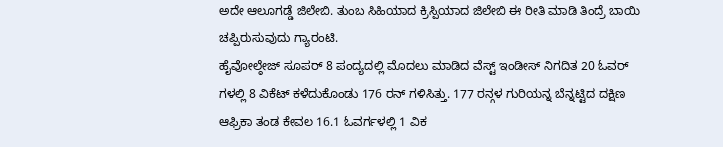ಅದೇ ಆಲೂಗಡ್ಡೆ ಜಿಲೇಬಿ. ತುಂಬ ಸಿಹಿಯಾದ ಕ್ರಿಸ್ಪಿಯಾದ ಜಿಲೇಬಿ ಈ ರೀತಿ ಮಾಡಿ ತಿಂದ್ರೆ ಬಾಯಿ ಚಪ್ಪಿರುಸುವುದು ಗ್ಯಾರಂಟಿ.
ಹೈವೋಲ್ಠೇಜ್ ಸೂಪರ್ 8 ಪಂದ್ಯದಲ್ಲಿ ಮೊದಲು ಮಾಡಿದ ವೆಸ್ಟ್ ಇಂಡೀಸ್ ನಿಗದಿತ 20 ಓವರ್ ಗಳಲ್ಲಿ 8 ವಿಕೆಟ್ ಕಳೆದುಕೊಂಡು 176 ರನ್ ಗಳಿಸಿತ್ತು. 177 ರನ್ಗಳ ಗುರಿಯನ್ನ ಬೆನ್ನಟ್ಟಿದ ದಕ್ಷಿಣ ಆಫ್ರಿಕಾ ತಂಡ ಕೇವಲ 16.1 ಓವರ್ಗಳಲ್ಲಿ 1 ವಿಕ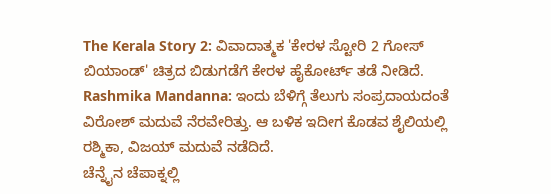The Kerala Story 2: ವಿವಾದಾತ್ಮಕ 'ಕೇರಳ ಸ್ಟೋರಿ 2 ಗೋಸ್ ಬಿಯಾಂಡ್' ಚಿತ್ರದ ಬಿಡುಗಡೆಗೆ ಕೇರಳ ಹೈಕೋರ್ಟ್ ತಡೆ ನೀಡಿದೆ.
Rashmika Mandanna: ಇಂದು ಬೆಳಿಗ್ಗೆ ತೆಲುಗು ಸಂಪ್ರದಾಯದಂತೆ ವಿರೋಶ್ ಮದುವೆ ನೆರವೇರಿತ್ತು. ಆ ಬಳಿಕ ಇದೀಗ ಕೊಡವ ಶೈಲಿಯಲ್ಲಿ ರಶ್ಮಿಕಾ, ವಿಜಯ್ ಮದುವೆ ನಡೆದಿದೆ.
ಚೆನ್ನೈನ ಚೆಪಾಕ್ನಲ್ಲಿ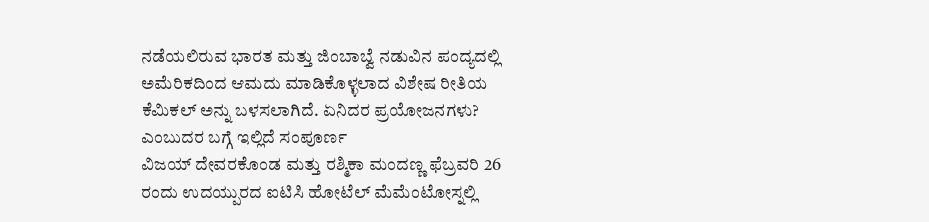ನಡೆಯಲಿರುವ ಭಾರತ ಮತ್ತು ಜಿಂಬಾಬ್ವೆ ನಡುವಿನ ಪಂದ್ಯದಲ್ಲಿ ಅಮೆರಿಕದಿಂದ ಆಮದು ಮಾಡಿಕೊಳ್ಳಲಾದ ವಿಶೇಷ ರೀತಿಯ ಕೆಮಿಕಲ್ ಅನ್ನು ಬಳಸಲಾಗಿದೆ. ಏನಿದರ ಪ್ರಯೋಜನಗಳು? ಎಂಬುದರ ಬಗ್ಗೆ ಇಲ್ಲಿದೆ ಸಂಪೂರ್ಣ
ವಿಜಯ್ ದೇವರಕೊಂಡ ಮತ್ತು ರಶ್ಮಿಕಾ ಮಂದಣ್ಣ ಫೆಬ್ರವರಿ 26 ರಂದು ಉದಯ್ಪುರದ ಐಟಿಸಿ ಹೋಟೆಲ್ ಮೆಮೆಂಟೋಸ್ನಲ್ಲಿ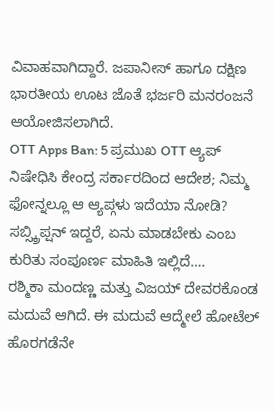ವಿವಾಹವಾಗಿದ್ದಾರೆ. ಜಪಾನೀಸ್ ಹಾಗೂ ದಕ್ಷಿಣ ಭಾರತೀಯ ಊಟ ಜೊತೆ ಭರ್ಜರಿ ಮನರಂಜನೆ ಆಯೋಜಿಸಲಾಗಿದೆ.
OTT Apps Ban: 5 ಪ್ರಮುಖ OTT ಆ್ಯಪ್ ನಿಷೇಧಿಸಿ ಕೇಂದ್ರ ಸರ್ಕಾರದಿಂದ ಆದೇಶ; ನಿಮ್ಮ ಫೋನ್ನಲ್ಲೂ ಆ ಆ್ಯಪ್ಗಳು ಇದೆಯಾ ನೋಡಿ? ಸಬ್ಸ್ಕ್ರಿಪ್ಷನ್ ಇದ್ದರೆ, ಏನು ಮಾಡಬೇಕು ಎಂಬ ಕುರಿತು ಸಂಪೂರ್ಣ ಮಾಹಿತಿ ಇಲ್ಲಿದೆ….
ರಶ್ಮಿಕಾ ಮಂದಣ್ಣ ಮತ್ತು ವಿಜಯ್ ದೇವರಕೊಂಡ ಮದುವೆ ಆಗಿದೆ. ಈ ಮದುವೆ ಆದ್ಮೇಲೆ ಹೋಟೆಲ್ ಹೊರಗಡೆನೇ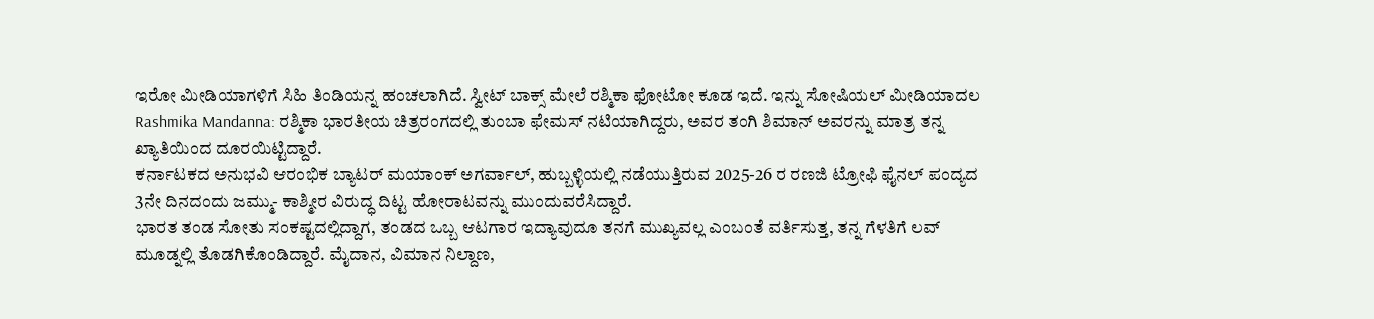ಇರೋ ಮೀಡಿಯಾಗಳಿಗೆ ಸಿಹಿ ತಿಂಡಿಯನ್ನ ಹಂಚಲಾಗಿದೆ. ಸ್ವೀಟ್ ಬಾಕ್ಸ್ ಮೇಲೆ ರಶ್ಮಿಕಾ ಫೋಟೋ ಕೂಡ ಇದೆ. ಇನ್ನು ಸೋಷಿಯಲ್ ಮೀಡಿಯಾದಲ
Rashmika Mandanna: ರಶ್ಮಿಕಾ ಭಾರತೀಯ ಚಿತ್ರರಂಗದಲ್ಲಿ ತುಂಬಾ ಫೇಮಸ್ ನಟಿಯಾಗಿದ್ದರು, ಅವರ ತಂಗಿ ಶಿಮಾನ್ ಅವರನ್ನು ಮಾತ್ರ ತನ್ನ ಖ್ಯಾತಿಯಿಂದ ದೂರಯಿಟ್ಟಿದ್ದಾರೆ.
ಕರ್ನಾಟಕದ ಅನುಭವಿ ಆರಂಭಿಕ ಬ್ಯಾಟರ್ ಮಯಾಂಕ್ ಅಗರ್ವಾಲ್, ಹುಬ್ಬಳ್ಳಿಯಲ್ಲಿ ನಡೆಯುತ್ತಿರುವ 2025-26 ರ ರಣಜಿ ಟ್ರೋಫಿ ಫೈನಲ್ ಪಂದ್ಯದ 3ನೇ ದಿನದಂದು ಜಮ್ಮು- ಕಾಶ್ಮೀರ ವಿರುದ್ಧ ದಿಟ್ಟ ಹೋರಾಟವನ್ನು ಮುಂದುವರೆಸಿದ್ದಾರೆ.
ಭಾರತ ತಂಡ ಸೋತು ಸಂಕಷ್ಟದಲ್ಲಿದ್ದಾಗ, ತಂಡದ ಒಬ್ಬ ಆಟಗಾರ ಇದ್ಯಾವುದೂ ತನಗೆ ಮುಖ್ಯವಲ್ಲ ಎಂಬಂತೆ ವರ್ತಿಸುತ್ತ, ತನ್ನ ಗೆಳತಿಗೆ ಲವ್ ಮೂಡ್ನಲ್ಲಿ ತೊಡಗಿಕೊಂಡಿದ್ದಾರೆ. ಮೈದಾನ, ವಿಮಾನ ನಿಲ್ದಾಣ,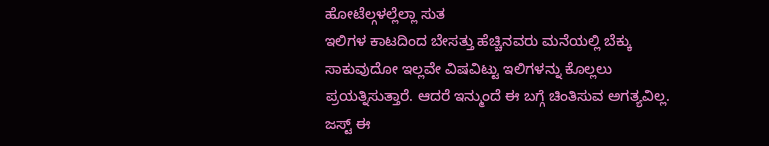ಹೋಟೆಲ್ಗಳಲ್ಲೆಲ್ಲಾ ಸುತ
ಇಲಿಗಳ ಕಾಟದಿಂದ ಬೇಸತ್ತು ಹೆಚ್ಚಿನವರು ಮನೆಯಲ್ಲಿ ಬೆಕ್ಕು ಸಾಕುವುದೋ ಇಲ್ಲವೇ ವಿಷವಿಟ್ಟು ಇಲಿಗಳನ್ನು ಕೊಲ್ಲಲು ಪ್ರಯತ್ನಿಸುತ್ತಾರೆ. ಆದರೆ ಇನ್ಮುಂದೆ ಈ ಬಗ್ಗೆ ಚಿಂತಿಸುವ ಅಗತ್ಯವಿಲ್ಲ. ಜಸ್ಟ್ ಈ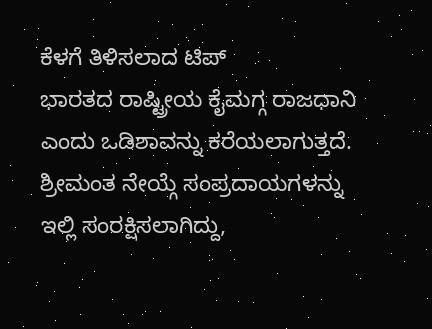ಕೆಳಗೆ ತಿಳಿಸಲಾದ ಟಿಪ್
ಭಾರತದ ರಾಷ್ಟ್ರೀಯ ಕೈಮಗ್ಗ ರಾಜಧಾನಿ ಎಂದು ಒಡಿಶಾವನ್ನು ಕರೆಯಲಾಗುತ್ತದೆ. ಶ್ರೀಮಂತ ನೇಯ್ಗೆ ಸಂಪ್ರದಾಯಗಳನ್ನು ಇಲ್ಲಿ ಸಂರಕ್ಷಿಸಲಾಗಿದ್ದು,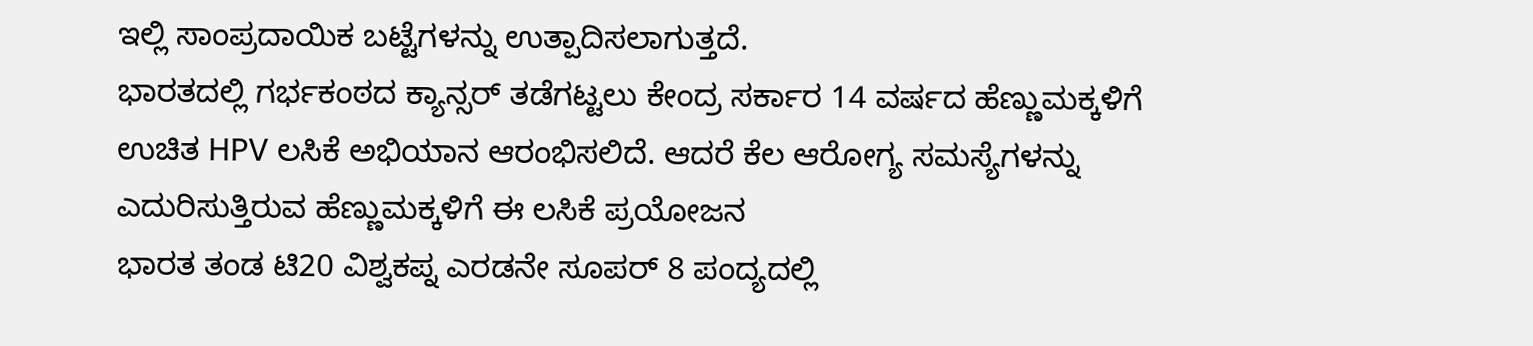ಇಲ್ಲಿ ಸಾಂಪ್ರದಾಯಿಕ ಬಟ್ಟೆಗಳನ್ನು ಉತ್ಪಾದಿಸಲಾಗುತ್ತದೆ.
ಭಾರತದಲ್ಲಿ ಗರ್ಭಕಂಠದ ಕ್ಯಾನ್ಸರ್ ತಡೆಗಟ್ಟಲು ಕೇಂದ್ರ ಸರ್ಕಾರ 14 ವರ್ಷದ ಹೆಣ್ಣುಮಕ್ಕಳಿಗೆ ಉಚಿತ HPV ಲಸಿಕೆ ಅಭಿಯಾನ ಆರಂಭಿಸಲಿದೆ. ಆದರೆ ಕೆಲ ಆರೋಗ್ಯ ಸಮಸ್ಯೆಗಳನ್ನು ಎದುರಿಸುತ್ತಿರುವ ಹೆಣ್ಣುಮಕ್ಕಳಿಗೆ ಈ ಲಸಿಕೆ ಪ್ರಯೋಜನ
ಭಾರತ ತಂಡ ಟಿ20 ವಿಶ್ವಕಪ್ನ ಎರಡನೇ ಸೂಪರ್ 8 ಪಂದ್ಯದಲ್ಲಿ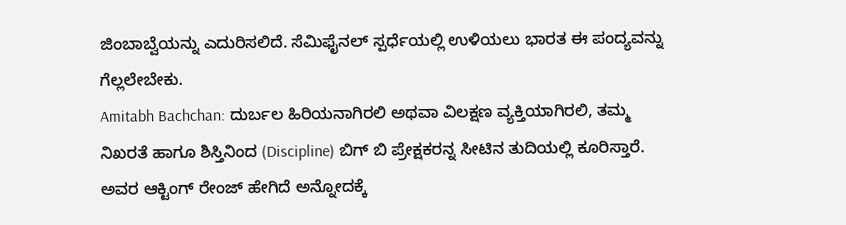ಜಿಂಬಾಬ್ವೆಯನ್ನು ಎದುರಿಸಲಿದೆ. ಸೆಮಿಫೈನಲ್ ಸ್ಪರ್ಧೆಯಲ್ಲಿ ಉಳಿಯಲು ಭಾರತ ಈ ಪಂದ್ಯವನ್ನು ಗೆಲ್ಲಲೇಬೇಕು.
Amitabh Bachchan: ದುರ್ಬಲ ಹಿರಿಯನಾಗಿರಲಿ ಅಥವಾ ವಿಲಕ್ಷಣ ವ್ಯಕ್ತಿಯಾಗಿರಲಿ, ತಮ್ಮ ನಿಖರತೆ ಹಾಗೂ ಶಿಸ್ತಿನಿಂದ (Discipline) ಬಿಗ್ ಬಿ ಪ್ರೇಕ್ಷಕರನ್ನ ಸೀಟಿನ ತುದಿಯಲ್ಲಿ ಕೂರಿಸ್ತಾರೆ. ಅವರ ಆಕ್ಟಿಂಗ್ ರೇಂಜ್ ಹೇಗಿದೆ ಅನ್ನೋದಕ್ಕೆ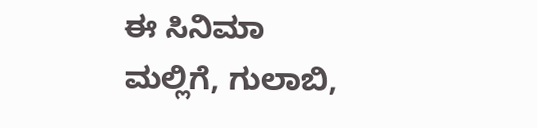ಈ ಸಿನಿಮಾ
ಮಲ್ಲಿಗೆ, ಗುಲಾಬಿ,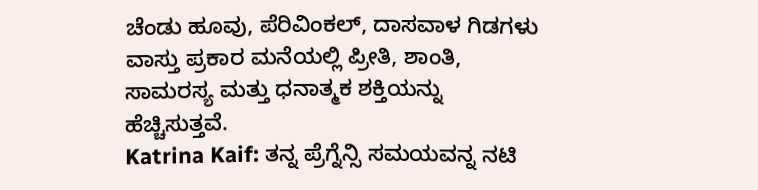ಚೆಂಡು ಹೂವು, ಪೆರಿವಿಂಕಲ್, ದಾಸವಾಳ ಗಿಡಗಳು ವಾಸ್ತು ಪ್ರಕಾರ ಮನೆಯಲ್ಲಿ ಪ್ರೀತಿ, ಶಾಂತಿ, ಸಾಮರಸ್ಯ ಮತ್ತು ಧನಾತ್ಮಕ ಶಕ್ತಿಯನ್ನು ಹೆಚ್ಚಿಸುತ್ತವೆ.
Katrina Kaif: ತನ್ನ ಪ್ರೆಗ್ನೆನ್ಸಿ ಸಮಯವನ್ನ ನಟಿ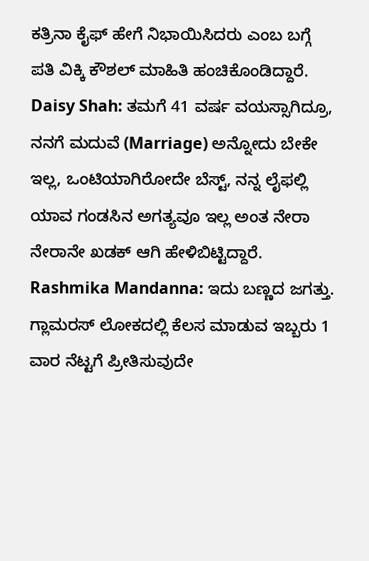ಕತ್ರಿನಾ ಕೈಫ್ ಹೇಗೆ ನಿಭಾಯಿಸಿದರು ಎಂಬ ಬಗ್ಗೆ ಪತಿ ವಿಕ್ಕಿ ಕೌಶಲ್ ಮಾಹಿತಿ ಹಂಚಿಕೊಂಡಿದ್ದಾರೆ.
Daisy Shah: ತಮಗೆ 41 ವರ್ಷ ವಯಸ್ಸಾಗಿದ್ರೂ, ನನಗೆ ಮದುವೆ (Marriage) ಅನ್ನೋದು ಬೇಕೇ ಇಲ್ಲ, ಒಂಟಿಯಾಗಿರೋದೇ ಬೆಸ್ಟ್, ನನ್ನ ಲೈಫಲ್ಲಿ ಯಾವ ಗಂಡಸಿನ ಅಗತ್ಯವೂ ಇಲ್ಲ ಅಂತ ನೇರಾ ನೇರಾನೇ ಖಡಕ್ ಆಗಿ ಹೇಳಿಬಿಟ್ಟಿದ್ದಾರೆ.
Rashmika Mandanna: ಇದು ಬಣ್ಣದ ಜಗತ್ತು. ಗ್ಲಾಮರಸ್ ಲೋಕದಲ್ಲಿ ಕೆಲಸ ಮಾಡುವ ಇಬ್ಬರು 1 ವಾರ ನೆಟ್ಟಗೆ ಪ್ರೀತಿಸುವುದೇ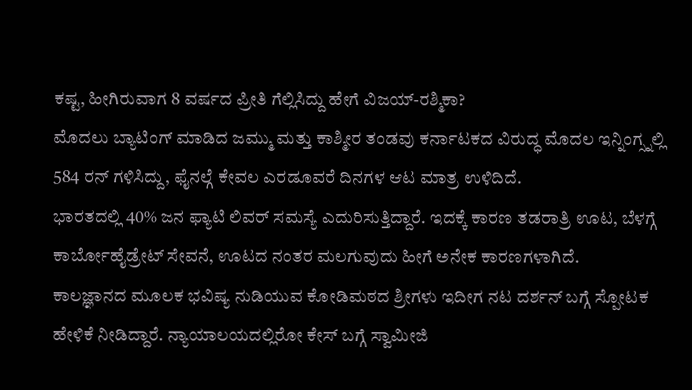ಕಷ್ಟ, ಹೀಗಿರುವಾಗ 8 ವರ್ಷದ ಪ್ರೀತಿ ಗೆಲ್ಲಿಸಿದ್ದು ಹೇಗೆ ವಿಜಯ್-ರಶ್ಮಿಕಾ?
ಮೊದಲು ಬ್ಯಾಟಿಂಗ್ ಮಾಡಿದ ಜಮ್ಮು ಮತ್ತು ಕಾಶ್ಮೀರ ತಂಡವು ಕರ್ನಾಟಕದ ವಿರುದ್ಧ ಮೊದಲ ಇನ್ನಿಂಗ್ಸ್ನಲ್ಲಿ 584 ರನ್ ಗಳಿಸಿದ್ದು, ಫೈನಲ್ಗೆ ಕೇವಲ ಎರಡೂವರೆ ದಿನಗಳ ಆಟ ಮಾತ್ರ ಉಳಿದಿದೆ.
ಭಾರತದಲ್ಲಿ 40% ಜನ ಫ್ಯಾಟಿ ಲಿವರ್ ಸಮಸ್ಯೆ ಎದುರಿಸುತ್ತಿದ್ದಾರೆ. ಇದಕ್ಕೆ ಕಾರಣ ತಡರಾತ್ರಿ ಊಟ, ಬೆಳಗ್ಗೆ ಕಾರ್ಬೋಹೈಡ್ರೇಟ್ ಸೇವನೆ, ಊಟದ ನಂತರ ಮಲಗುವುದು ಹೀಗೆ ಅನೇಕ ಕಾರಣಗಳಾಗಿದೆ.
ಕಾಲಜ್ಞಾನದ ಮೂಲಕ ಭವಿಷ್ಯ ನುಡಿಯುವ ಕೋಡಿಮಠದ ಶ್ರೀಗಳು ಇದೀಗ ನಟ ದರ್ಶನ್ ಬಗ್ಗೆ ಸ್ಪೋಟಕ ಹೇಳಿಕೆ ನೀಡಿದ್ದಾರೆ. ನ್ಯಾಯಾಲಯದಲ್ಲಿರೋ ಕೇಸ್ ಬಗ್ಗೆ ಸ್ವಾಮೀಜಿ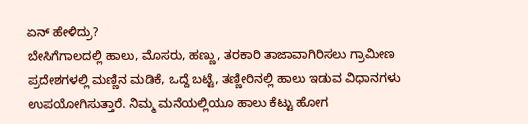ಏನ್ ಹೇಳಿದ್ರು?
ಬೇಸಿಗೆಗಾಲದಲ್ಲಿ ಹಾಲು, ಮೊಸರು, ಹಣ್ಣು, ತರಕಾರಿ ತಾಜಾವಾಗಿರಿಸಲು ಗ್ರಾಮೀಣ ಪ್ರದೇಶಗಳಲ್ಲಿ ಮಣ್ಣಿನ ಮಡಿಕೆ, ಒದ್ದೆ ಬಟ್ಟೆ, ತಣ್ಣೀರಿನಲ್ಲಿ ಹಾಲು ಇಡುವ ವಿಧಾನಗಳು ಉಪಯೋಗಿಸುತ್ತಾರೆ. ನಿಮ್ಮ ಮನೆಯಲ್ಲಿಯೂ ಹಾಲು ಕೆಟ್ಟು ಹೋಗ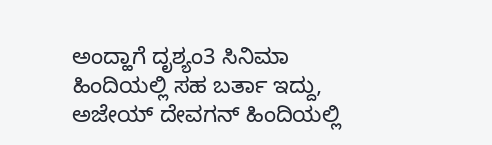ಅಂದ್ಹಾಗೆ ದೃಶ್ಯಂ3 ಸಿನಿಮಾ ಹಿಂದಿಯಲ್ಲಿ ಸಹ ಬರ್ತಾ ಇದ್ದು, ಅಜೇಯ್ ದೇವಗನ್ ಹಿಂದಿಯಲ್ಲಿ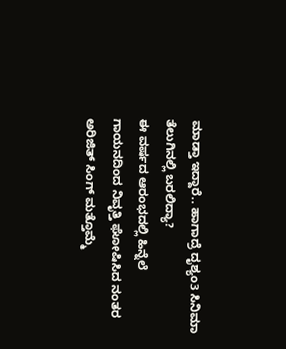ಮಾಡ್ತಾ ಇದ್ದಾರೆ.. ಹಾಗಾದ್ರೆ ದೃಶ್ಯಂ3 ಸಿನಿಮಾ ತೆಲುಗಿನಲ್ಲಿ ಬರಲಿದ್ಯಾ?
ಈ ವರ್ಷದ ಆರಂಭದಲ್ಲಿ ಹಿನ್ನೆಲೆ ಗಾಯನದಿಂದ ನಿವೃತ್ತಿ ಘೋಷಿಸಿದ ನಂತರ ಅರಿಜಿತ್ ಸಿಂಗ್ ಮತ್ತೊಮ್ಮೆ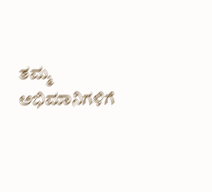ತಮ್ಮ ಅಭಿಮಾನಿಗಳಿಗೆ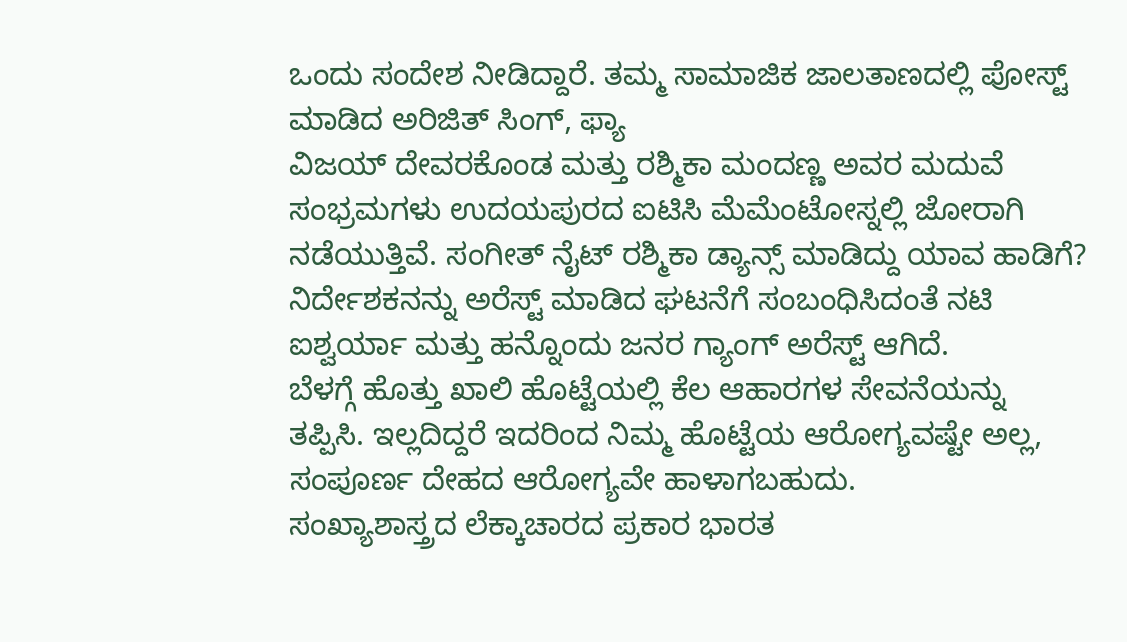ಒಂದು ಸಂದೇಶ ನೀಡಿದ್ದಾರೆ. ತಮ್ಮ ಸಾಮಾಜಿಕ ಜಾಲತಾಣದಲ್ಲಿ ಪೋಸ್ಟ್ ಮಾಡಿದ ಅರಿಜಿತ್ ಸಿಂಗ್, ಫ್ಯಾ
ವಿಜಯ್ ದೇವರಕೊಂಡ ಮತ್ತು ರಶ್ಮಿಕಾ ಮಂದಣ್ಣ ಅವರ ಮದುವೆ ಸಂಭ್ರಮಗಳು ಉದಯಪುರದ ಐಟಿಸಿ ಮೆಮೆಂಟೋಸ್ನಲ್ಲಿ ಜೋರಾಗಿ ನಡೆಯುತ್ತಿವೆ. ಸಂಗೀತ್ ನೈಟ್ ರಶ್ಮಿಕಾ ಡ್ಯಾನ್ಸ್ ಮಾಡಿದ್ದು ಯಾವ ಹಾಡಿಗೆ?
ನಿರ್ದೇಶಕನನ್ನು ಅರೆಸ್ಟ್ ಮಾಡಿದ ಘಟನೆಗೆ ಸಂಬಂಧಿಸಿದಂತೆ ನಟಿ ಐಶ್ವರ್ಯಾ ಮತ್ತು ಹನ್ನೊಂದು ಜನರ ಗ್ಯಾಂಗ್ ಅರೆಸ್ಟ್ ಆಗಿದೆ.
ಬೆಳಗ್ಗೆ ಹೊತ್ತು ಖಾಲಿ ಹೊಟ್ಟೆಯಲ್ಲಿ ಕೆಲ ಆಹಾರಗಳ ಸೇವನೆಯನ್ನು ತಪ್ಪಿಸಿ. ಇಲ್ಲದಿದ್ದರೆ ಇದರಿಂದ ನಿಮ್ಮ ಹೊಟ್ಟೆಯ ಆರೋಗ್ಯವಷ್ಟೇ ಅಲ್ಲ, ಸಂಪೂರ್ಣ ದೇಹದ ಆರೋಗ್ಯವೇ ಹಾಳಾಗಬಹುದು.
ಸಂಖ್ಯಾಶಾಸ್ತ್ರದ ಲೆಕ್ಕಾಚಾರದ ಪ್ರಕಾರ ಭಾರತ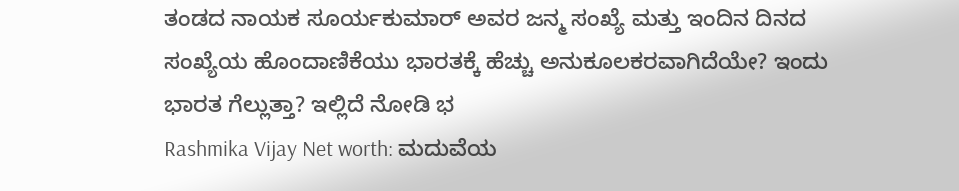ತಂಡದ ನಾಯಕ ಸೂರ್ಯಕುಮಾರ್ ಅವರ ಜನ್ಮ ಸಂಖ್ಯೆ ಮತ್ತು ಇಂದಿನ ದಿನದ ಸಂಖ್ಯೆಯ ಹೊಂದಾಣಿಕೆಯು ಭಾರತಕ್ಕೆ ಹೆಚ್ಚು ಅನುಕೂಲಕರವಾಗಿದೆಯೇ? ಇಂದು ಭಾರತ ಗೆಲ್ಲುತ್ತಾ? ಇಲ್ಲಿದೆ ನೋಡಿ ಭ
Rashmika Vijay Net worth: ಮದುವೆಯ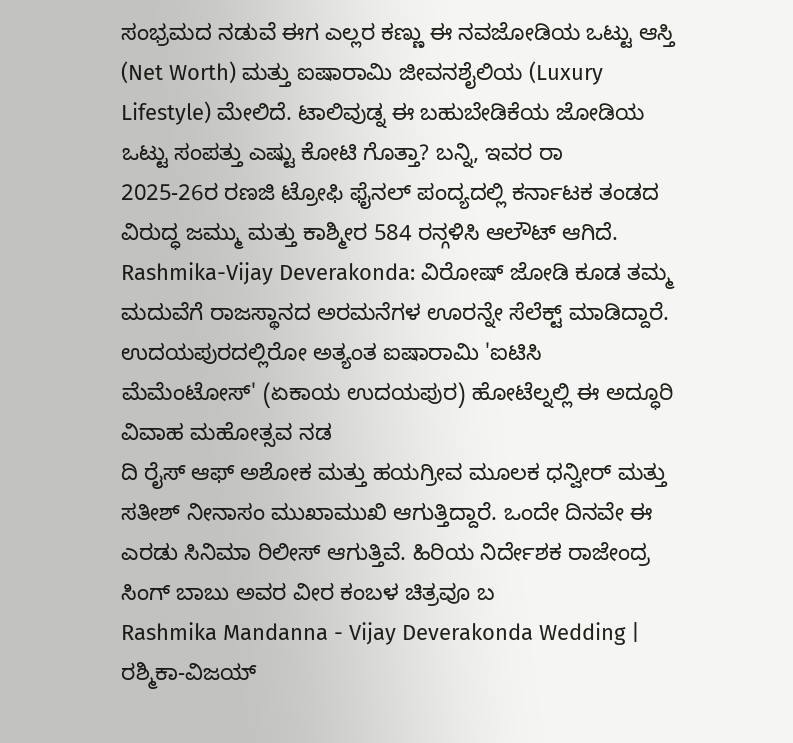ಸಂಭ್ರಮದ ನಡುವೆ ಈಗ ಎಲ್ಲರ ಕಣ್ಣು ಈ ನವಜೋಡಿಯ ಒಟ್ಟು ಆಸ್ತಿ (Net Worth) ಮತ್ತು ಐಷಾರಾಮಿ ಜೀವನಶೈಲಿಯ (Luxury Lifestyle) ಮೇಲಿದೆ. ಟಾಲಿವುಡ್ನ ಈ ಬಹುಬೇಡಿಕೆಯ ಜೋಡಿಯ ಒಟ್ಟು ಸಂಪತ್ತು ಎಷ್ಟು ಕೋಟಿ ಗೊತ್ತಾ? ಬನ್ನಿ, ಇವರ ರಾ
2025-26ರ ರಣಜಿ ಟ್ರೋಫಿ ಫೈನಲ್ ಪಂದ್ಯದಲ್ಲಿ ಕರ್ನಾಟಕ ತಂಡದ ವಿರುದ್ಧ ಜಮ್ಮು ಮತ್ತು ಕಾಶ್ಮೀರ 584 ರನ್ಗಳಿಸಿ ಆಲೌಟ್ ಆಗಿದೆ.
Rashmika-Vijay Deverakonda: ವಿರೋಷ್ ಜೋಡಿ ಕೂಡ ತಮ್ಮ ಮದುವೆಗೆ ರಾಜಸ್ಥಾನದ ಅರಮನೆಗಳ ಊರನ್ನೇ ಸೆಲೆಕ್ಟ್ ಮಾಡಿದ್ದಾರೆ. ಉದಯಪುರದಲ್ಲಿರೋ ಅತ್ಯಂತ ಐಷಾರಾಮಿ 'ಐಟಿಸಿ ಮೆಮೆಂಟೋಸ್' (ಏಕಾಯ ಉದಯಪುರ) ಹೋಟೆಲ್ನಲ್ಲಿ ಈ ಅದ್ಧೂರಿ ವಿವಾಹ ಮಹೋತ್ಸವ ನಡ
ದಿ ರೈಸ್ ಆಫ್ ಅಶೋಕ ಮತ್ತು ಹಯಗ್ರೀವ ಮೂಲಕ ಧನ್ವೀರ್ ಮತ್ತು ಸತೀಶ್ ನೀನಾಸಂ ಮುಖಾಮುಖಿ ಆಗುತ್ತಿದ್ದಾರೆ. ಒಂದೇ ದಿನವೇ ಈ ಎರಡು ಸಿನಿಮಾ ರಿಲೀಸ್ ಆಗುತ್ತಿವೆ. ಹಿರಿಯ ನಿರ್ದೇಶಕ ರಾಜೇಂದ್ರ ಸಿಂಗ್ ಬಾಬು ಅವರ ವೀರ ಕಂಬಳ ಚಿತ್ರವೂ ಬ
Rashmika Mandanna - Vijay Deverakonda Wedding | ರಶ್ಮಿಕಾ-ವಿಜಯ್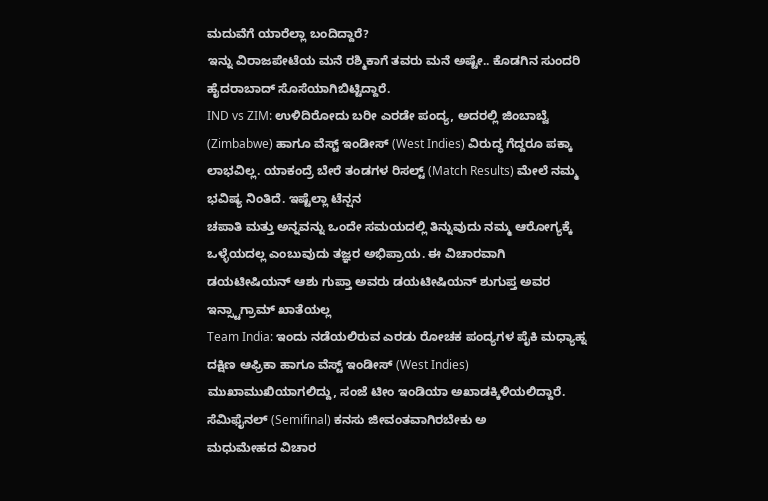ಮದುವೆಗೆ ಯಾರೆಲ್ಲಾ ಬಂದಿದ್ದಾರೆ?
ಇನ್ನು ವಿರಾಜಪೇಟೆಯ ಮನೆ ರಶ್ಮಿಕಾಗೆ ತವರು ಮನೆ ಅಷ್ಟೇ.. ಕೊಡಗಿನ ಸುಂದರಿ ಹೈದರಾಬಾದ್ ಸೊಸೆಯಾಗಿಬಿಟ್ಟಿದ್ದಾರೆ.
IND vs ZIM: ಉಳಿದಿರೋದು ಬರೀ ಎರಡೇ ಪಂದ್ಯ, ಅದರಲ್ಲಿ ಜಿಂಬಾಬ್ವೆ (Zimbabwe) ಹಾಗೂ ವೆಸ್ಟ್ ಇಂಡೀಸ್ (West Indies) ವಿರುದ್ಧ ಗೆದ್ದರೂ ಪಕ್ಕಾ ಲಾಭವಿಲ್ಲ. ಯಾಕಂದ್ರೆ ಬೇರೆ ತಂಡಗಳ ರಿಸಲ್ಟ್ (Match Results) ಮೇಲೆ ನಮ್ಮ ಭವಿಷ್ಯ ನಿಂತಿದೆ. ಇಷ್ಟೆಲ್ಲಾ ಟೆನ್ಷನ
ಚಪಾತಿ ಮತ್ತು ಅನ್ನವನ್ನು ಒಂದೇ ಸಮಯದಲ್ಲಿ ತಿನ್ನುವುದು ನಮ್ಮ ಆರೋಗ್ಯಕ್ಕೆ ಒಳ್ಳೆಯದಲ್ಲ ಎಂಬುವುದು ತಜ್ಞರ ಅಭಿಪ್ರಾಯ. ಈ ವಿಚಾರವಾಗಿ ಡಯಟೀಷಿಯನ್ ಆಶು ಗುಪ್ತಾ ಅವರು ಡಯಟೀಷಿಯನ್ ಶುಗುಪ್ತ ಅವರ ಇನ್ಸ್ಟಾಗ್ರಾಮ್ ಖಾತೆಯಲ್ಲ
Team India: ಇಂದು ನಡೆಯಲಿರುವ ಎರಡು ರೋಚಕ ಪಂದ್ಯಗಳ ಪೈಕಿ ಮಧ್ಯಾಹ್ನ ದಕ್ಷಿಣ ಆಫ್ರಿಕಾ ಹಾಗೂ ವೆಸ್ಟ್ ಇಂಡೀಸ್ (West Indies) ಮುಖಾಮುಖಿಯಾಗಲಿದ್ದು, ಸಂಜೆ ಟೀಂ ಇಂಡಿಯಾ ಅಖಾಡಕ್ಕಿಳಿಯಲಿದ್ದಾರೆ. ಸೆಮಿಫೈನಲ್ (Semifinal) ಕನಸು ಜೀವಂತವಾಗಿರಬೇಕು ಅ
ಮಧುಮೇಹದ ವಿಚಾರ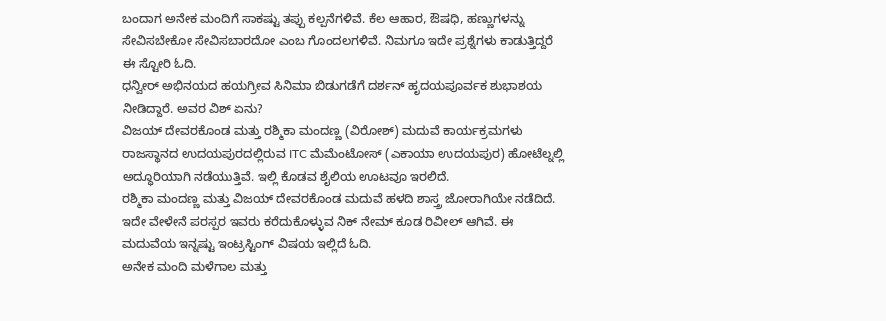ಬಂದಾಗ ಅನೇಕ ಮಂದಿಗೆ ಸಾಕಷ್ಟು ತಪ್ಪು ಕಲ್ಪನೆಗಳಿವೆ. ಕೆಲ ಆಹಾರ, ಔಷಧಿ, ಹಣ್ಣುಗಳನ್ನು ಸೇವಿಸಬೇಕೋ ಸೇವಿಸಬಾರದೋ ಎಂಬ ಗೊಂದಲಗಳಿವೆ. ನಿಮಗೂ ಇದೇ ಪ್ರಶ್ನೆಗಳು ಕಾಡುತ್ತಿದ್ದರೆ ಈ ಸ್ಟೋರಿ ಓದಿ.
ಧನ್ವೀರ್ ಅಭಿನಯದ ಹಯಗ್ರೀವ ಸಿನಿಮಾ ಬಿಡುಗಡೆಗೆ ದರ್ಶನ್ ಹೃದಯಪೂರ್ವಕ ಶುಭಾಶಯ ನೀಡಿದ್ದಾರೆ. ಅವರ ವಿಶ್ ಏನು?
ವಿಜಯ್ ದೇವರಕೊಂಡ ಮತ್ತು ರಶ್ಮಿಕಾ ಮಂದಣ್ಣ (ವಿರೋಶ್) ಮದುವೆ ಕಾರ್ಯಕ್ರಮಗಳು ರಾಜಸ್ಥಾನದ ಉದಯಪುರದಲ್ಲಿರುವ ITC ಮೆಮೆಂಟೋಸ್ (ಎಕಾಯಾ ಉದಯಪುರ) ಹೋಟೆಲ್ನಲ್ಲಿ ಅದ್ಧೂರಿಯಾಗಿ ನಡೆಯುತ್ತಿವೆ. ಇಲ್ಲಿ ಕೊಡವ ಶೈಲಿಯ ಊಟವೂ ಇರಲಿದೆ.
ರಶ್ಮಿಕಾ ಮಂದಣ್ಣ ಮತ್ತು ವಿಜಯ್ ದೇವರಕೊಂಡ ಮದುವೆ ಹಳದಿ ಶಾಸ್ತ್ರ ಜೋರಾಗಿಯೇ ನಡೆದಿದೆ. ಇದೇ ವೇಳೇನೆ ಪರಸ್ಪರ ಇವರು ಕರೆದುಕೊಳ್ಳುವ ನಿಕ್ ನೇಮ್ ಕೂಡ ರಿವೀಲ್ ಆಗಿವೆ. ಈ ಮದುವೆಯ ಇನ್ನಷ್ಟು ಇಂಟ್ರಸ್ಟಿಂಗ್ ವಿಷಯ ಇಲ್ಲಿದೆ ಓದಿ.
ಅನೇಕ ಮಂದಿ ಮಳೆಗಾಲ ಮತ್ತು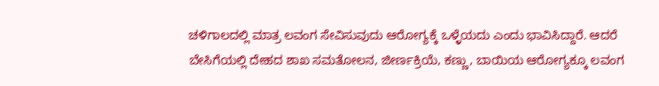ಚಳಿಗಾಲದಲ್ಲಿ ಮಾತ್ರ ಲವಂಗ ಸೇವಿಸುವುದು ಆರೋಗ್ಯಕ್ಕೆ ಒಳ್ಳೆಯದು ಎಂದು ಭಾವಿಸಿದ್ದಾರೆ. ಆದರೆ ಬೇಸಿಗೆಯಲ್ಲಿ ದೇಹದ ಶಾಖ ಸಮತೋಲನ, ಜೀರ್ಣಕ್ರಿಯೆ, ಕಣ್ಣು, ಬಾಯಿಯ ಆರೋಗ್ಯಕ್ಕೂ ಲವಂಗ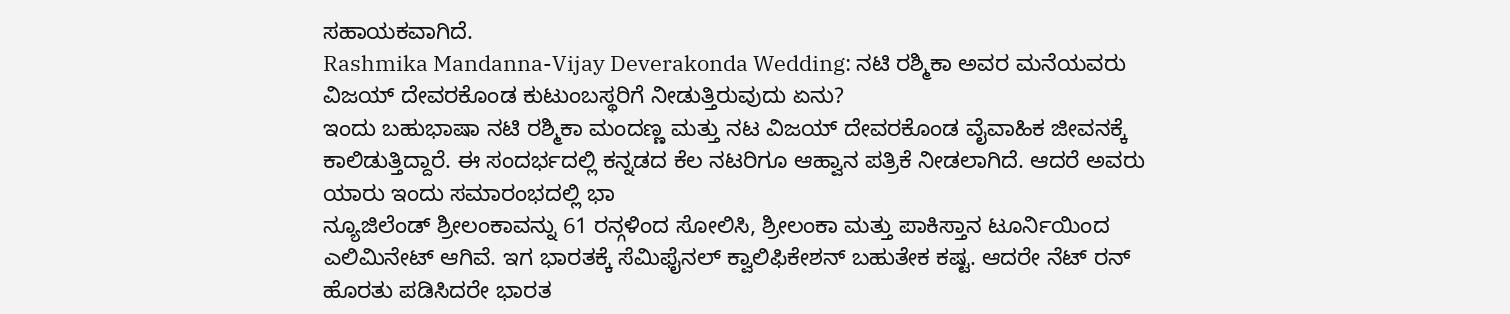ಸಹಾಯಕವಾಗಿದೆ.
Rashmika Mandanna-Vijay Deverakonda Wedding: ನಟಿ ರಶ್ಮಿಕಾ ಅವರ ಮನೆಯವರು ವಿಜಯ್ ದೇವರಕೊಂಡ ಕುಟುಂಬಸ್ಥರಿಗೆ ನೀಡುತ್ತಿರುವುದು ಏನು?
ಇಂದು ಬಹುಭಾಷಾ ನಟಿ ರಶ್ಮಿಕಾ ಮಂದಣ್ಣ ಮತ್ತು ನಟ ವಿಜಯ್ ದೇವರಕೊಂಡ ವೈವಾಹಿಕ ಜೀವನಕ್ಕೆ ಕಾಲಿಡುತ್ತಿದ್ದಾರೆ. ಈ ಸಂದರ್ಭದಲ್ಲಿ ಕನ್ನಡದ ಕೆಲ ನಟರಿಗೂ ಆಹ್ವಾನ ಪತ್ರಿಕೆ ನೀಡಲಾಗಿದೆ. ಆದರೆ ಅವರು ಯಾರು ಇಂದು ಸಮಾರಂಭದಲ್ಲಿ ಭಾ
ನ್ಯೂಜಿಲೆಂಡ್ ಶ್ರೀಲಂಕಾವನ್ನು 61 ರನ್ಗಳಿಂದ ಸೋಲಿಸಿ, ಶ್ರೀಲಂಕಾ ಮತ್ತು ಪಾಕಿಸ್ತಾನ ಟೂರ್ನಿಯಿಂದ ಎಲಿಮಿನೇಟ್ ಆಗಿವೆ. ಇಗ ಭಾರತಕ್ಕೆ ಸೆಮಿಫೈನಲ್ ಕ್ವಾಲಿಫಿಕೇಶನ್ ಬಹುತೇಕ ಕಷ್ಟ. ಆದರೇ ನೆಟ್ ರನ್ ಹೊರತು ಪಡಿಸಿದರೇ ಭಾರತ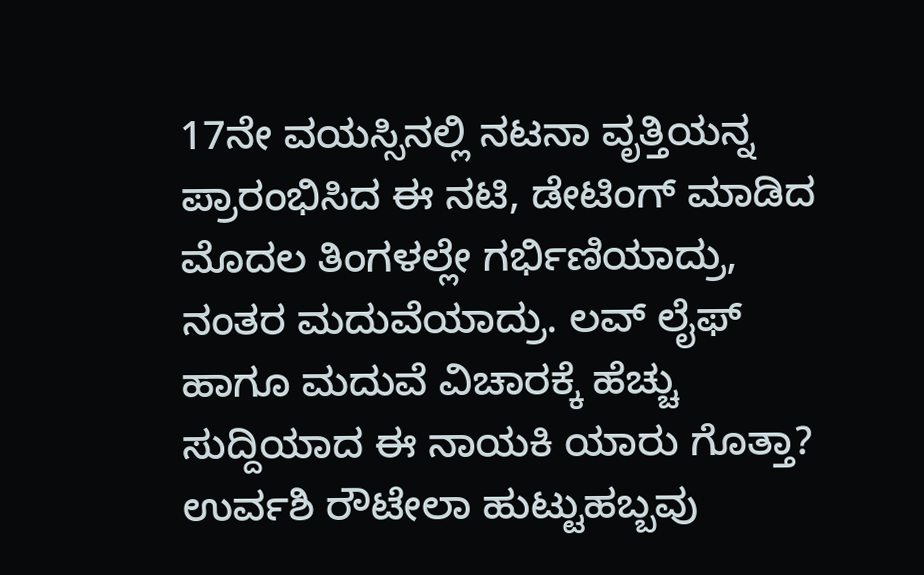17ನೇ ವಯಸ್ಸಿನಲ್ಲಿ ನಟನಾ ವೃತ್ತಿಯನ್ನ ಪ್ರಾರಂಭಿಸಿದ ಈ ನಟಿ, ಡೇಟಿಂಗ್ ಮಾಡಿದ ಮೊದಲ ತಿಂಗಳಲ್ಲೇ ಗರ್ಭಿಣಿಯಾದ್ರು, ನಂತರ ಮದುವೆಯಾದ್ರು. ಲವ್ ಲೈಫ್ ಹಾಗೂ ಮದುವೆ ವಿಚಾರಕ್ಕೆ ಹೆಚ್ಚು ಸುದ್ದಿಯಾದ ಈ ನಾಯಕಿ ಯಾರು ಗೊತ್ತಾ?
ಉರ್ವಶಿ ರೌಟೇಲಾ ಹುಟ್ಟುಹಬ್ಬವು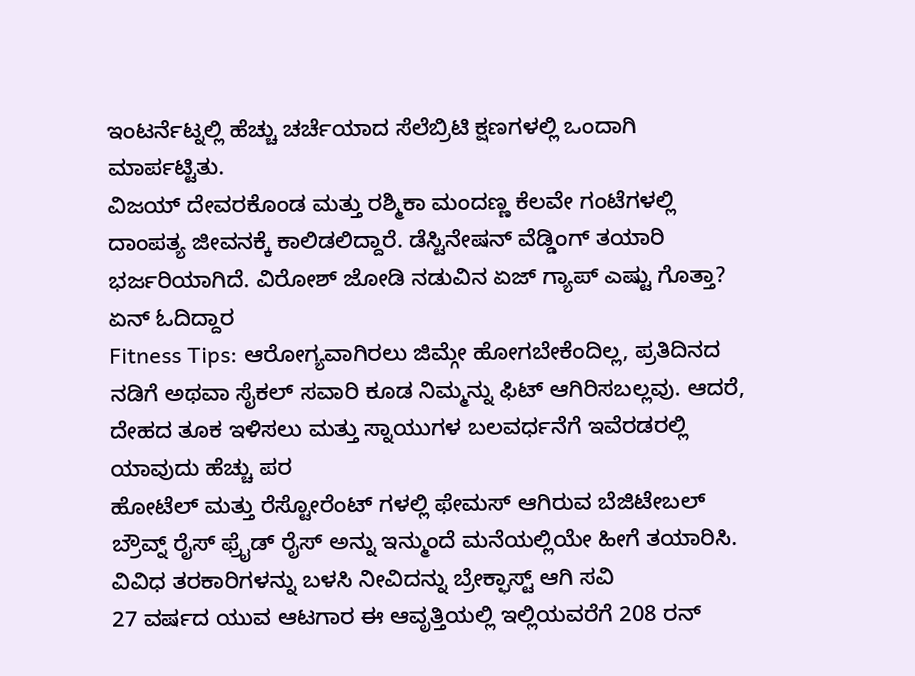ಇಂಟರ್ನೆಟ್ನಲ್ಲಿ ಹೆಚ್ಚು ಚರ್ಚೆಯಾದ ಸೆಲೆಬ್ರಿಟಿ ಕ್ಷಣಗಳಲ್ಲಿ ಒಂದಾಗಿ ಮಾರ್ಪಟ್ಟಿತು.
ವಿಜಯ್ ದೇವರಕೊಂಡ ಮತ್ತು ರಶ್ಮಿಕಾ ಮಂದಣ್ಣ ಕೆಲವೇ ಗಂಟೆಗಳಲ್ಲಿ ದಾಂಪತ್ಯ ಜೀವನಕ್ಕೆ ಕಾಲಿಡಲಿದ್ದಾರೆ. ಡೆಸ್ಟಿನೇಷನ್ ವೆಡ್ಡಿಂಗ್ ತಯಾರಿ ಭರ್ಜರಿಯಾಗಿದೆ. ವಿರೋಶ್ ಜೋಡಿ ನಡುವಿನ ಏಜ್ ಗ್ಯಾಪ್ ಎಷ್ಟು ಗೊತ್ತಾ? ಏನ್ ಓದಿದ್ದಾರ
Fitness Tips: ಆರೋಗ್ಯವಾಗಿರಲು ಜಿಮ್ಗೇ ಹೋಗಬೇಕೆಂದಿಲ್ಲ, ಪ್ರತಿದಿನದ ನಡಿಗೆ ಅಥವಾ ಸೈಕಲ್ ಸವಾರಿ ಕೂಡ ನಿಮ್ಮನ್ನು ಫಿಟ್ ಆಗಿರಿಸಬಲ್ಲವು. ಆದರೆ, ದೇಹದ ತೂಕ ಇಳಿಸಲು ಮತ್ತು ಸ್ನಾಯುಗಳ ಬಲವರ್ಧನೆಗೆ ಇವೆರಡರಲ್ಲಿ ಯಾವುದು ಹೆಚ್ಚು ಪರ
ಹೋಟೆಲ್ ಮತ್ತು ರೆಸ್ಟೋರೆಂಟ್ ಗಳಲ್ಲಿ ಫೇಮಸ್ ಆಗಿರುವ ಬೆಜಿಟೇಬಲ್ ಬ್ರೌವ್ನ್ ರೈಸ್ ಫ್ರೈಡ್ ರೈಸ್ ಅನ್ನು ಇನ್ಮುಂದೆ ಮನೆಯಲ್ಲಿಯೇ ಹೀಗೆ ತಯಾರಿಸಿ. ವಿವಿಧ ತರಕಾರಿಗಳನ್ನು ಬಳಸಿ ನೀವಿದನ್ನು ಬ್ರೇಕ್ಫಾಸ್ಟ್ ಆಗಿ ಸವಿ
27 ವರ್ಷದ ಯುವ ಆಟಗಾರ ಈ ಆವೃತ್ತಿಯಲ್ಲಿ ಇಲ್ಲಿಯವರೆಗೆ 208 ರನ್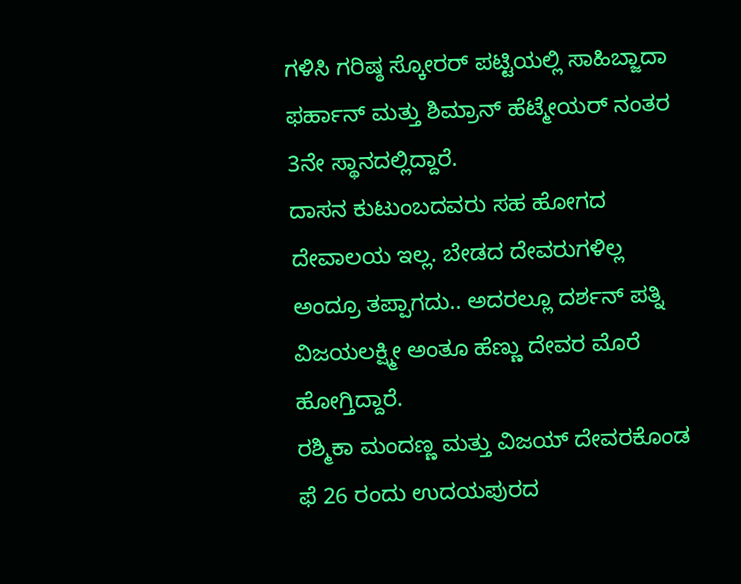ಗಳಿಸಿ ಗರಿಷ್ಠ ಸ್ಕೋರರ್ ಪಟ್ಟಿಯಲ್ಲಿ ಸಾಹಿಬ್ಜಾದಾ ಫರ್ಹಾನ್ ಮತ್ತು ಶಿಮ್ರಾನ್ ಹೆಟ್ಮೇಯರ್ ನಂತರ 3ನೇ ಸ್ಥಾನದಲ್ಲಿದ್ದಾರೆ.
ದಾಸನ ಕುಟುಂಬದವರು ಸಹ ಹೋಗದ ದೇವಾಲಯ ಇಲ್ಲ. ಬೇಡದ ದೇವರುಗಳಿಲ್ಲ ಅಂದ್ರೂ ತಪ್ಪಾಗದು.. ಅದರಲ್ಲೂ ದರ್ಶನ್ ಪತ್ನಿ ವಿಜಯಲಕ್ಷ್ಮೀ ಅಂತೂ ಹೆಣ್ಣು ದೇವರ ಮೊರೆ ಹೋಗ್ತಿದ್ದಾರೆ.
ರಶ್ಮಿಕಾ ಮಂದಣ್ಣ ಮತ್ತು ವಿಜಯ್ ದೇವರಕೊಂಡ ಫೆ 26 ರಂದು ಉದಯಪುರದ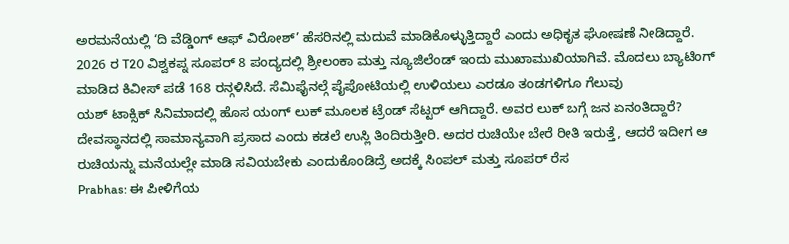ಅರಮನೆಯಲ್ಲಿ ‘ದಿ ವೆಡ್ಡಿಂಗ್ ಆಫ್ ವಿರೋಶ್’ ಹೆಸರಿನಲ್ಲಿ ಮದುವೆ ಮಾಡಿಕೊಳ್ಳುತ್ತಿದ್ದಾರೆ ಎಂದು ಅಧಿಕೃತ ಘೋಷಣೆ ನೀಡಿದ್ದಾರೆ.
2026 ರ T20 ವಿಶ್ವಕಪ್ನ ಸೂಪರ್ 8 ಪಂದ್ಯದಲ್ಲಿ ಶ್ರೀಲಂಕಾ ಮತ್ತು ನ್ಯೂಜಿಲೆಂಡ್ ಇಂದು ಮುಖಾಮುಖಿಯಾಗಿವೆ. ಮೊದಲು ಬ್ಯಾಟಿಂಗ್ ಮಾಡಿದ ಕಿವೀಸ್ ಪಡೆ 168 ರನ್ಗಳಿಸಿದೆ. ಸೆಮಿಫೈನಲ್ಗೆ ಪೈಪೋಟಿಯಲ್ಲಿ ಉಳಿಯಲು ಎರಡೂ ತಂಡಗಳಿಗೂ ಗೆಲುವು
ಯಶ್ ಟಾಕ್ಸಿಕ್ ಸಿನಿಮಾದಲ್ಲಿ ಹೊಸ ಯಂಗ್ ಲುಕ್ ಮೂಲಕ ಟ್ರೆಂಡ್ ಸೆಟ್ಟರ್ ಆಗಿದ್ದಾರೆ. ಅವರ ಲುಕ್ ಬಗ್ಗೆ ಜನ ಏನಂತಿದ್ದಾರೆ?
ದೇವಸ್ಥಾನದಲ್ಲಿ ಸಾಮಾನ್ಯವಾಗಿ ಪ್ರಸಾದ ಎಂದು ಕಡಲೆ ಉಸ್ಲಿ ತಿಂದಿರುತ್ತೀರಿ. ಅದರ ರುಚಿಯೇ ಬೇರೆ ರೀತಿ ಇರುತ್ತೆ, ಆದರೆ ಇದೀಗ ಆ ರುಚಿಯನ್ನು ಮನೆಯಲ್ಲೇ ಮಾಡಿ ಸವಿಯಬೇಕು ಎಂದುಕೊಂಡಿದ್ರೆ ಅದಕ್ಕೆ ಸಿಂಪಲ್ ಮತ್ತು ಸೂಪರ್ ರೆಸ
Prabhas: ಈ ಪೀಳಿಗೆಯ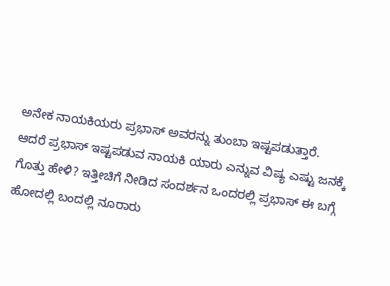ಅನೇಕ ನಾಯಕಿಯರು ಪ್ರಭಾಸ್ ಅವರನ್ನು ತುಂಬಾ ಇಷ್ಟಪಡುತ್ತಾರೆ. ಆದರೆ ಪ್ರಭಾಸ್ ಇಷ್ಟಪಡುವ ನಾಯಕಿ ಯಾರು ಎನ್ನುವ ವಿಷ್ಯ ಎಷ್ಟು ಜನಕ್ಕೆ ಗೊತ್ತು ಹೇಳಿ? ಇತ್ತೀಚಿಗೆ ನೀಡಿದ ಸಂದರ್ಶನ ಒಂದರಲ್ಲಿ ಪ್ರಭಾಸ್ ಈ ಬಗ್ಗೆ
ಹೋದಲ್ಲಿ ಬಂದಲ್ಲಿ ನೂರಾರು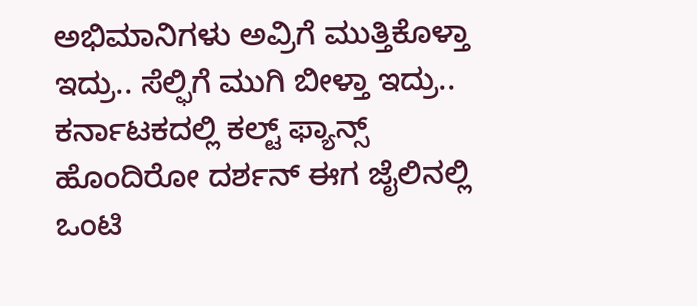ಅಭಿಮಾನಿಗಳು ಅವ್ರಿಗೆ ಮುತ್ತಿಕೊಳ್ತಾ ಇದ್ರು.. ಸೆಲ್ಫಿಗೆ ಮುಗಿ ಬೀಳ್ತಾ ಇದ್ರು.. ಕರ್ನಾಟಕದಲ್ಲಿ ಕಲ್ಟ್ ಫ್ಯಾನ್ಸ್ ಹೊಂದಿರೋ ದರ್ಶನ್ ಈಗ ಜೈಲಿನಲ್ಲಿ ಒಂಟಿ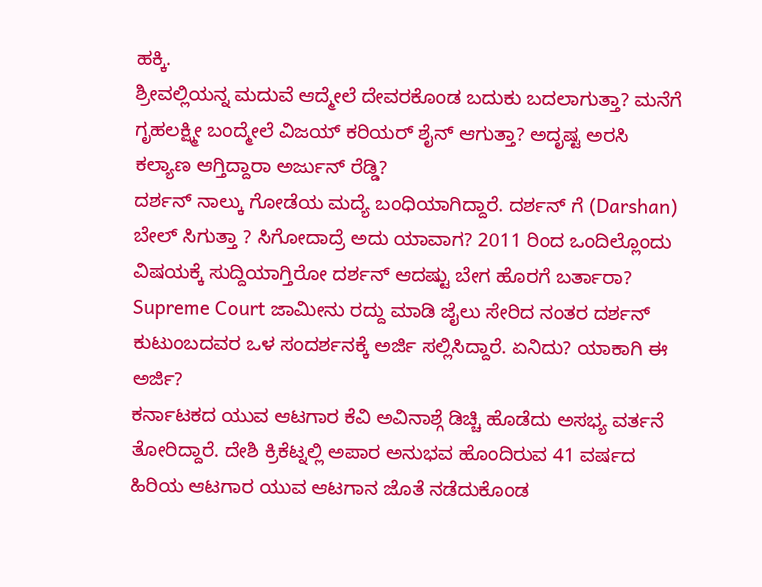ಹಕ್ಕಿ.
ಶ್ರೀವಲ್ಲಿಯನ್ನ ಮದುವೆ ಆದ್ಮೇಲೆ ದೇವರಕೊಂಡ ಬದುಕು ಬದಲಾಗುತ್ತಾ? ಮನೆಗೆ ಗೃಹಲಕ್ಷ್ಮೀ ಬಂದ್ಮೇಲೆ ವಿಜಯ್ ಕರಿಯರ್ ಶೈನ್ ಆಗುತ್ತಾ? ಅದೃಷ್ಟ ಅರಸಿ ಕಲ್ಯಾಣ ಆಗ್ತಿದ್ದಾರಾ ಅರ್ಜುನ್ ರೆಡ್ಡಿ?
ದರ್ಶನ್ ನಾಲ್ಕು ಗೋಡೆಯ ಮದ್ಯೆ ಬಂಧಿಯಾಗಿದ್ದಾರೆ. ದರ್ಶನ್ ಗೆ (Darshan) ಬೇಲ್ ಸಿಗುತ್ತಾ ? ಸಿಗೋದಾದ್ರೆ ಅದು ಯಾವಾಗ? 2011 ರಿಂದ ಒಂದಿಲ್ಲೊಂದು ವಿಷಯಕ್ಕೆ ಸುದ್ದಿಯಾಗ್ತಿರೋ ದರ್ಶನ್ ಆದಷ್ಟು ಬೇಗ ಹೊರಗೆ ಬರ್ತಾರಾ?
Supreme Court ಜಾಮೀನು ರದ್ದು ಮಾಡಿ ಜೈಲು ಸೇರಿದ ನಂತರ ದರ್ಶನ್ ಕುಟುಂಬದವರ ಒಳ ಸಂದರ್ಶನಕ್ಕೆ ಅರ್ಜಿ ಸಲ್ಲಿಸಿದ್ದಾರೆ. ಏನಿದು? ಯಾಕಾಗಿ ಈ ಅರ್ಜಿ?
ಕರ್ನಾಟಕದ ಯುವ ಆಟಗಾರ ಕೆವಿ ಅವಿನಾಶ್ಗೆ ಡಿಚ್ಚಿ ಹೊಡೆದು ಅಸಭ್ಯ ವರ್ತನೆ ತೋರಿದ್ದಾರೆ. ದೇಶಿ ಕ್ರಿಕೆಟ್ನಲ್ಲಿ ಅಪಾರ ಅನುಭವ ಹೊಂದಿರುವ 41 ವರ್ಷದ ಹಿರಿಯ ಆಟಗಾರ ಯುವ ಆಟಗಾನ ಜೊತೆ ನಡೆದುಕೊಂಡ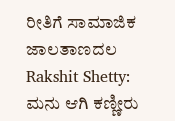ರೀತಿಗೆ ಸಾಮಾಜಿಕ ಜಾಲತಾಣದಲ
Rakshit Shetty: ಮನು ಆಗಿ ಕಣ್ಣೀರು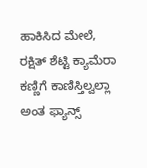ಹಾಕಿಸಿದ ಮೇಲೆ, ರಕ್ಷಿತ್ ಶೆಟ್ಟಿ ಕ್ಯಾಮೆರಾ ಕಣ್ಣಿಗೆ ಕಾಣಿಸ್ತಿಲ್ವಲ್ಲಾ ಅಂತ ಫ್ಯಾನ್ಸ್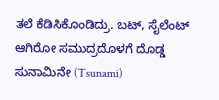ತಲೆ ಕೆಡಿಸಿಕೊಂಡಿದ್ರು. ಬಟ್, ಸೈಲೆಂಟ್ ಆಗಿರೋ ಸಮುದ್ರದೊಳಗೆ ದೊಡ್ಡ ಸುನಾಮಿನೇ (Tsunami)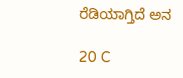ರೆಡಿಯಾಗ್ತಿದೆ ಅನ

20 C